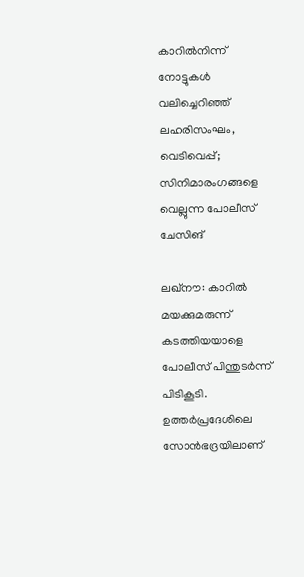കാറിൽനിന്ന് നോട്ടുകൾ വലിച്ചെറിഞ്ഞ് ലഹരിസംഘം, വെടിവെപ്പ്; സിനിമാരംഗങ്ങളെ വെല്ലുന്ന പോലീസ് ചേസിങ്

ലഖ്‌നൗ: കാറിൽ മയക്കുമരുന്ന് കടത്തിയയാളെ പോലീസ് പിന്തുടർന്ന് പിടികൂടി. ഉത്തർപ്രദേശിലെ സോൻഭദ്രയിലാണ്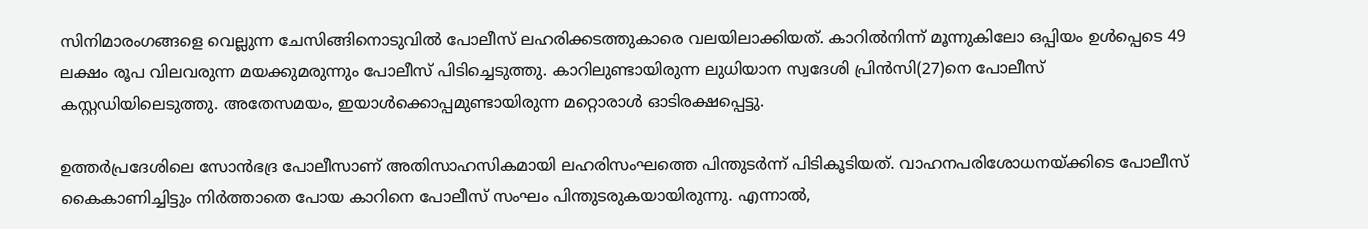സിനിമാരംഗങ്ങളെ വെല്ലുന്ന ചേസിങ്ങിനൊടുവിൽ പോലീസ് ലഹരിക്കടത്തുകാരെ വലയിലാക്കിയത്. കാറിൽനിന്ന് മൂന്നുകിലോ ഒപ്പിയം ഉൾപ്പെടെ 49 ലക്ഷം രൂപ വിലവരുന്ന മയക്കുമരുന്നും പോലീസ് പിടിച്ചെടുത്തു. കാറിലുണ്ടായിരുന്ന ലുധിയാന സ്വദേശി പ്രിൻസി(27)നെ പോലീസ് കസ്റ്റഡിയിലെടുത്തു. അതേസമയം, ഇയാൾക്കൊപ്പമുണ്ടായിരുന്ന മറ്റൊരാൾ ഓടിരക്ഷപ്പെട്ടു.

ഉത്തർപ്രദേശിലെ സോൻഭദ്ര പോലീസാണ് അതിസാഹസികമായി ലഹരിസംഘത്തെ പിന്തുടർന്ന് പിടികൂടിയത്. വാഹനപരിശോധനയ്ക്കിടെ പോലീസ് കൈകാണിച്ചിട്ടും നിർത്താതെ പോയ കാറിനെ പോലീസ് സംഘം പിന്തുടരുകയായിരുന്നു. എന്നാൽ,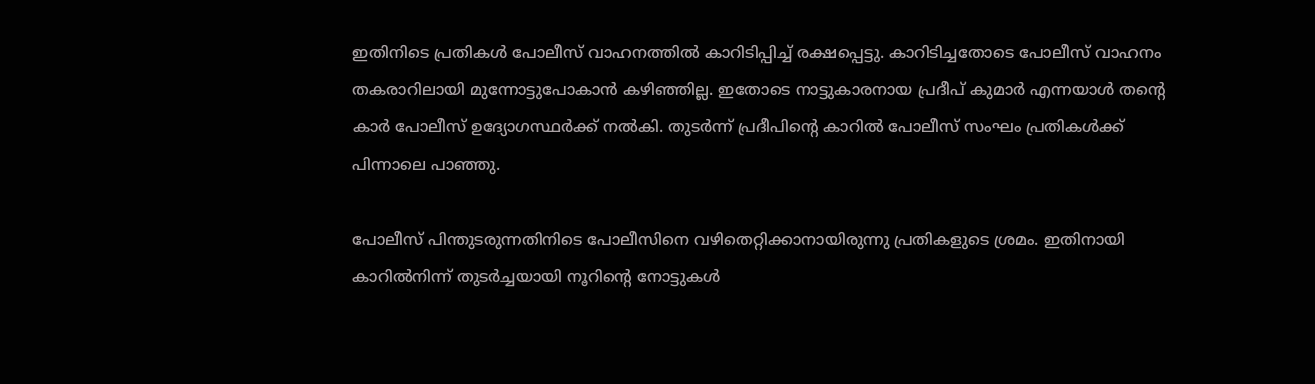ഇതിനിടെ പ്രതികൾ പോലീസ് വാഹനത്തിൽ കാറിടിപ്പിച്ച് രക്ഷപ്പെട്ടു. കാറിടിച്ചതോടെ പോലീസ് വാഹനം തകരാറിലായി മുന്നോട്ടുപോകാൻ കഴിഞ്ഞില്ല. ഇതോടെ നാട്ടുകാരനായ പ്രദീപ് കുമാർ എന്നയാൾ തന്റെ കാർ പോലീസ് ഉദ്യോഗസ്ഥർക്ക് നൽകി. തുടർന്ന് പ്രദീപിന്റെ കാറിൽ പോലീസ് സംഘം പ്രതികൾക്ക് പിന്നാലെ പാഞ്ഞു.

പോലീസ് പിന്തുടരുന്നതിനിടെ പോലീസിനെ വഴിതെറ്റിക്കാനായിരുന്നു പ്രതികളുടെ ശ്രമം. ഇതിനായി കാറിൽനിന്ന് തുടർച്ചയായി നൂറിന്റെ നോട്ടുകൾ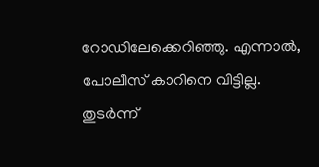റോഡിലേക്കെറിഞ്ഞു. എന്നാൽ, പോലീസ് കാറിനെ വിട്ടില്ല. തുടർന്ന്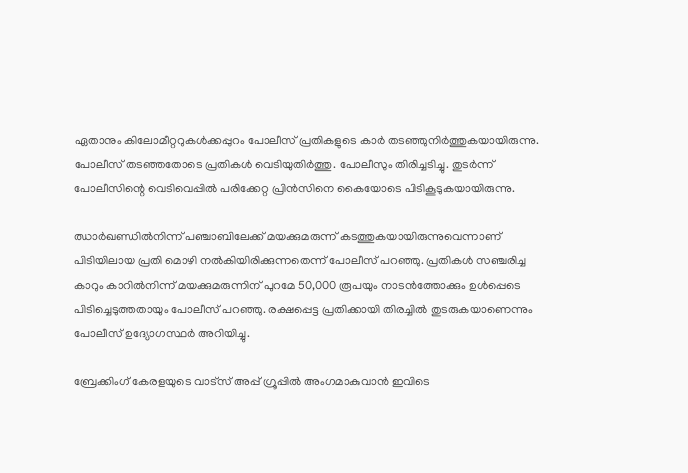ഏതാനും കിലോമീറ്ററുകൾക്കപ്പുറം പോലീസ് പ്രതികളുടെ കാർ തടഞ്ഞുനിർത്തുകയായിരുന്നു. പോലീസ് തടഞ്ഞതോടെ പ്രതികൾ വെടിയുതിർത്തു. പോലീസും തിരിച്ചടിച്ചു. തുടർന്ന് പോലീസിന്റെ വെടിവെപ്പിൽ പരിക്കേറ്റ പ്രിൻസിനെ കൈയോടെ പിടികൂടുകയായിരുന്നു.

ഝാർഖണ്ഡിൽനിന്ന് പഞ്ചാബിലേക്ക് മയക്കുമരുന്ന് കടത്തുകയായിരുന്നുവെന്നാണ് പിടിയിലായ പ്രതി മൊഴി നൽകിയിരിക്കുന്നതെന്ന് പോലീസ് പറഞ്ഞു. പ്രതികൾ സഞ്ചരിച്ച കാറും കാറിൽനിന്ന് മയക്കുമരുന്നിന് പുറമേ 50,000 രൂപയും നാടൻത്തോക്കും ഉൾപ്പെടെ പിടിച്ചെടുത്തതായും പോലീസ് പറഞ്ഞു. രക്ഷപ്പെട്ട പ്രതിക്കായി തിരച്ചിൽ തുടരുകയാണെന്നും പോലീസ് ഉദ്യോഗസ്ഥർ അറിയിച്ചു.

ബ്രേക്കിംഗ് കേരളയുടെ വാട്സ് അപ്പ് ഗ്രൂപ്പിൽ അംഗമാകുവാൻ ഇവിടെ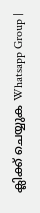ക്ലിക്ക് ചെയ്യുക Whatsapp Group |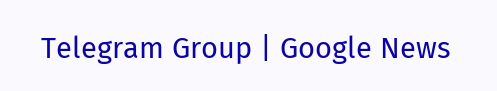Telegram Group | Google News